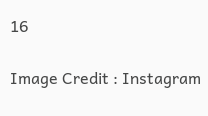16

Image Credit : Instagram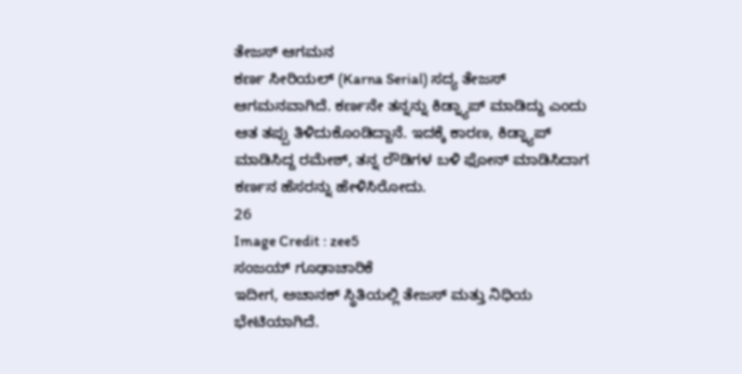ತೇಜಸ್ ಆಗಮನ
ಕರ್ಣ ಸೀರಿಯಲ್ (Karna Serial) ಸದ್ಯ ತೇಜಸ್ ಆಗಮನವಾಗಿದೆ. ಕರ್ಣನೇ ತನ್ನನ್ನು ಕಿಡ್ನ್ಯಾಪ್ ಮಾಡಿದ್ದು ಎಂದು ಆತ ತಪ್ಪು ತಿಳಿದುಕೊಂಡಿದ್ದಾನೆ. ಇದಕ್ಕೆ ಕಾರಣ, ಕಿಡ್ನ್ಯಾಪ್ ಮಾಡಿಸಿದ್ದ ರಮೇಶ್, ತನ್ನ ರೌಡಿಗಳ ಬಳಿ ಫೋನ್ ಮಾಡಿಸಿದಾಗ ಕರ್ಣನ ಹೆಸರನ್ನು ಹೇಳಿಸಿರೋದು.
26
Image Credit : zee5
ಸಂಜಯ್ ಗೂಢಾಚಾರಿಕೆ
ಇದೀಗ, ಅಚಾನಕ್ ಸ್ಥಿತಿಯಲ್ಲಿ ತೇಜಸ್ ಮತ್ತು ನಿಧಿಯ ಭೇಟಿಯಾಗಿದೆ.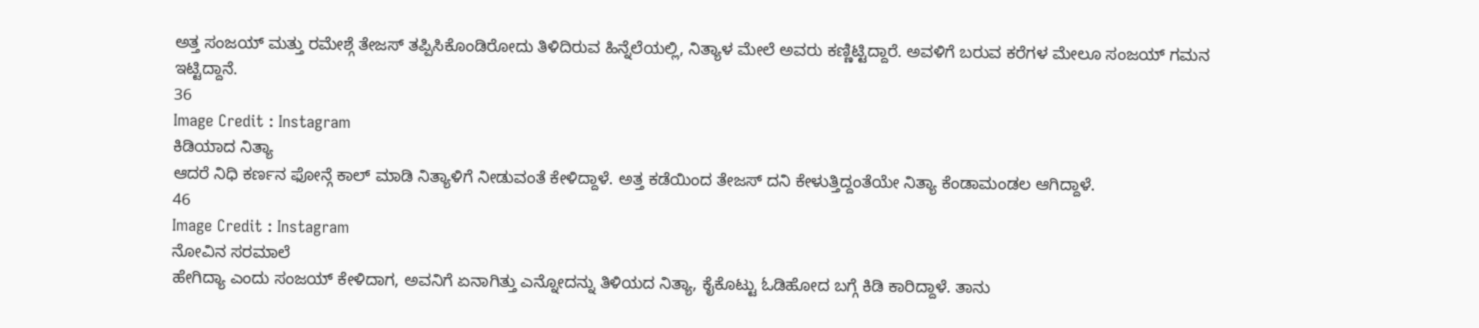ಅತ್ತ ಸಂಜಯ್ ಮತ್ತು ರಮೇಶ್ಗೆ ತೇಜಸ್ ತಪ್ಪಿಸಿಕೊಂಡಿರೋದು ತಿಳಿದಿರುವ ಹಿನ್ನೆಲೆಯಲ್ಲಿ, ನಿತ್ಯಾಳ ಮೇಲೆ ಅವರು ಕಣ್ಣಿಟ್ಟಿದ್ದಾರೆ. ಅವಳಿಗೆ ಬರುವ ಕರೆಗಳ ಮೇಲೂ ಸಂಜಯ್ ಗಮನ ಇಟ್ಟಿದ್ದಾನೆ.
36
Image Credit : Instagram
ಕಿಡಿಯಾದ ನಿತ್ಯಾ
ಆದರೆ ನಿಧಿ ಕರ್ಣನ ಫೋನ್ಗೆ ಕಾಲ್ ಮಾಡಿ ನಿತ್ಯಾಳಿಗೆ ನೀಡುವಂತೆ ಕೇಳಿದ್ದಾಳೆ. ಅತ್ತ ಕಡೆಯಿಂದ ತೇಜಸ್ ದನಿ ಕೇಳುತ್ತಿದ್ದಂತೆಯೇ ನಿತ್ಯಾ ಕೆಂಡಾಮಂಡಲ ಆಗಿದ್ದಾಳೆ.
46
Image Credit : Instagram
ನೋವಿನ ಸರಮಾಲೆ
ಹೇಗಿದ್ಯಾ ಎಂದು ಸಂಜಯ್ ಕೇಳಿದಾಗ, ಅವನಿಗೆ ಏನಾಗಿತ್ತು ಎನ್ನೋದನ್ನು ತಿಳಿಯದ ನಿತ್ಯಾ, ಕೈಕೊಟ್ಟು ಓಡಿಹೋದ ಬಗ್ಗೆ ಕಿಡಿ ಕಾರಿದ್ದಾಳೆ. ತಾನು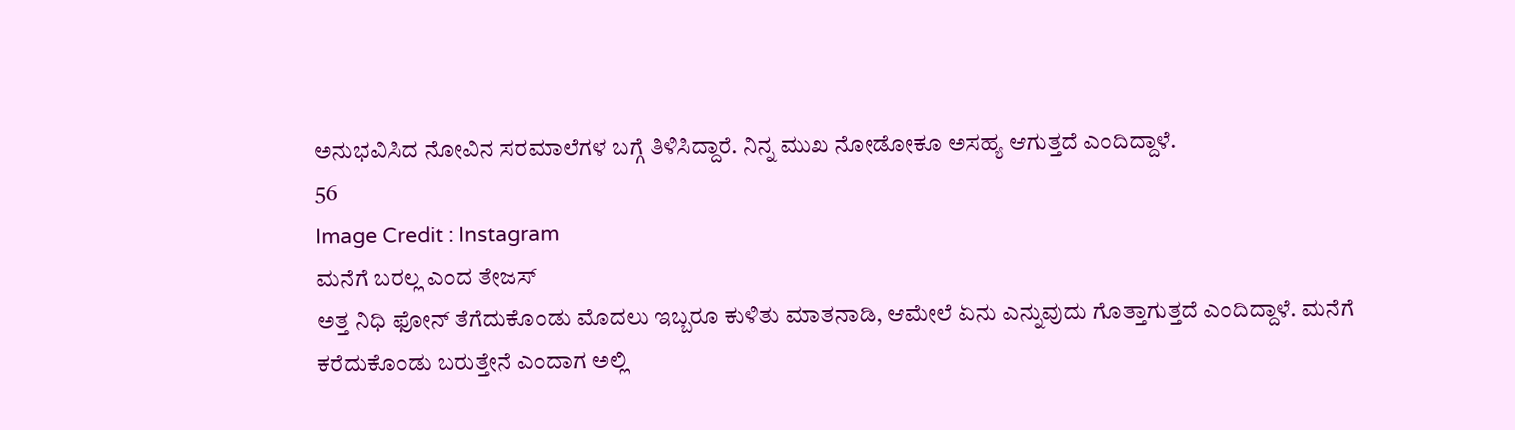ಅನುಭವಿಸಿದ ನೋವಿನ ಸರಮಾಲೆಗಳ ಬಗ್ಗೆ ತಿಳಿಸಿದ್ದಾರೆ. ನಿನ್ನ ಮುಖ ನೋಡೋಕೂ ಅಸಹ್ಯ ಆಗುತ್ತದೆ ಎಂದಿದ್ದಾಳೆ.
56
Image Credit : Instagram
ಮನೆಗೆ ಬರಲ್ಲ ಎಂದ ತೇಜಸ್
ಅತ್ತ ನಿಧಿ ಫೋನ್ ತೆಗೆದುಕೊಂಡು ಮೊದಲು ಇಬ್ಬರೂ ಕುಳಿತು ಮಾತನಾಡಿ, ಆಮೇಲೆ ಏನು ಎನ್ನುವುದು ಗೊತ್ತಾಗುತ್ತದೆ ಎಂದಿದ್ದಾಳೆ. ಮನೆಗೆ ಕರೆದುಕೊಂಡು ಬರುತ್ತೇನೆ ಎಂದಾಗ ಅಲ್ಲಿ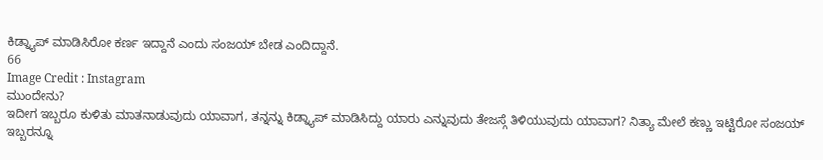ಕಿಡ್ನ್ಯಾಪ್ ಮಾಡಿಸಿರೋ ಕರ್ಣ ಇದ್ದಾನೆ ಎಂದು ಸಂಜಯ್ ಬೇಡ ಎಂದಿದ್ದಾನೆ.
66
Image Credit : Instagram
ಮುಂದೇನು?
ಇದೀಗ ಇಬ್ಬರೂ ಕುಳಿತು ಮಾತನಾಡುವುದು ಯಾವಾಗ, ತನ್ನನ್ನು ಕಿಡ್ನ್ಯಾಪ್ ಮಾಡಿಸಿದ್ದು ಯಾರು ಎನ್ನುವುದು ತೇಜಸ್ಗೆ ತಿಳಿಯುವುದು ಯಾವಾಗ? ನಿತ್ಯಾ ಮೇಲೆ ಕಣ್ಣು ಇಟ್ಟಿರೋ ಸಂಜಯ್ ಇಬ್ಬರನ್ನೂ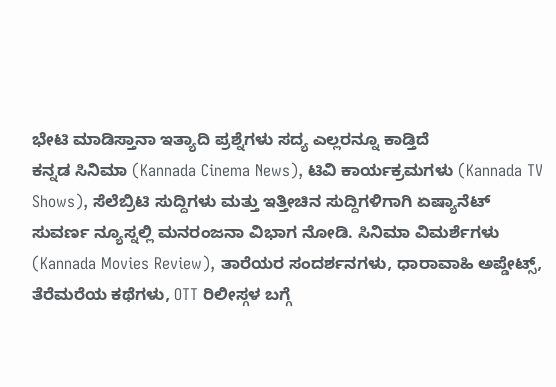ಭೇಟಿ ಮಾಡಿಸ್ತಾನಾ ಇತ್ಯಾದಿ ಪ್ರಶ್ನೆಗಳು ಸದ್ಯ ಎಲ್ಲರನ್ನೂ ಕಾಡ್ತಿದೆ
ಕನ್ನಡ ಸಿನಿಮಾ (Kannada Cinema News), ಟಿವಿ ಕಾರ್ಯಕ್ರಮಗಳು (Kannada TV Shows), ಸೆಲೆಬ್ರಿಟಿ ಸುದ್ದಿಗಳು ಮತ್ತು ಇತ್ತೀಚಿನ ಸುದ್ದಿಗಳಿಗಾಗಿ ಏಷ್ಯಾನೆಟ್ ಸುವರ್ಣ ನ್ಯೂಸ್ನಲ್ಲಿ ಮನರಂಜನಾ ವಿಭಾಗ ನೋಡಿ. ಸಿನಿಮಾ ವಿಮರ್ಶೆಗಳು (Kannada Movies Review), ತಾರೆಯರ ಸಂದರ್ಶನಗಳು, ಧಾರಾವಾಹಿ ಅಪ್ಡೇಟ್ಸ್, ತೆರೆಮರೆಯ ಕಥೆಗಳು, OTT ರಿಲೀಸ್ಗಳ ಬಗ್ಗೆ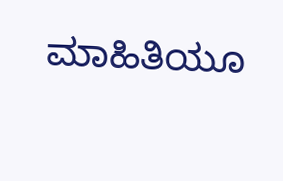ಮಾಹಿತಿಯೂ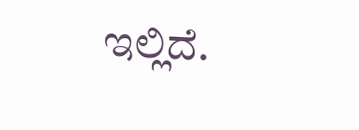ಇಲ್ಲಿದೆ.